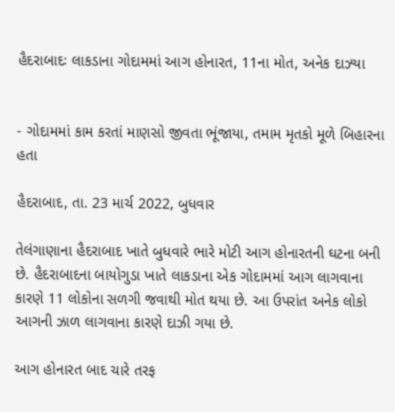હૈદરાબાદઃ લાકડાના ગોદામમાં આગ હોનારત, 11ના મોત, અનેક દાઝ્યા


- ગોદામમાં કામ કરતાં માણસો જીવતા ભૂંજાયા, તમામ મૃતકો મૂળે બિહારના હતા

હૈદરાબાદ, તા. 23 માર્ચ 2022, બુધવાર

તેલંગાણાના હૈદરાબાદ ખાતે બુધવારે ભારે મોટી આગ હોનારતની ઘટના બની છે. હૈદરાબાદના બાયોગુડા ખાતે લાકડાના એક ગોદામમાં આગ લાગવાના કારણે 11 લોકોના સળગી જવાથી મોત થયા છે. આ ઉપરાંત અનેક લોકો આગની ઝાળ લાગવાના કારણે દાઝી ગયા છે.

આગ હોનારત બાદ ચારે તરફ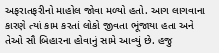અફરાતફરીનો માહોલ જોવા મળ્યો હતો. આગ લાગવાના કારણે ત્યાં કામ કરતાં લોકો જીવતા ભૂંજાયા હતા અને તેઓ સૌ બિહારના હોવાનું સામે આવ્યું છે. હજુ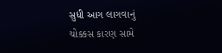સુધી આગ લાગવાનું ચોક્કસ કારણ સામે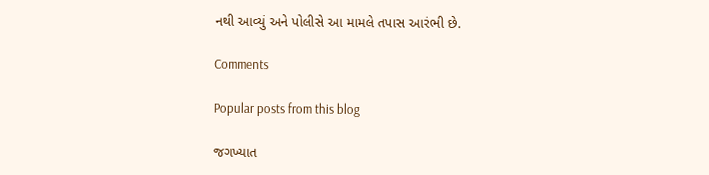નથી આવ્યું અને પોલીસે આ મામલે તપાસ આરંભી છે.

Comments

Popular posts from this blog

જગખ્યાત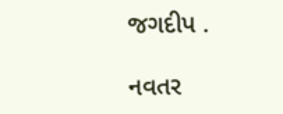જગદીપ .

નવતર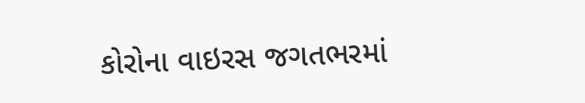કોરોના વાઇરસ જગતભરમાં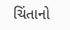ચિંતાનો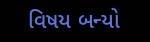વિષય બન્યો